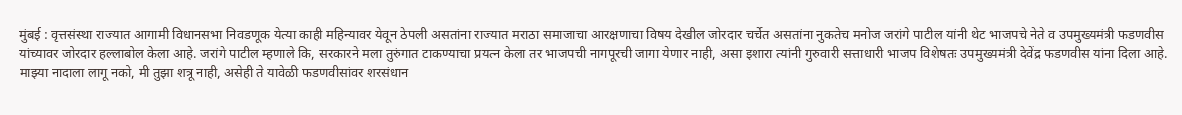मुंबई : वृत्तसंस्था राज्यात आगामी विधानसभा निवडणूक येत्या काही महिन्यावर येवून ठेपली असतांना राज्यात मराठा समाजाचा आरक्षणाचा विषय देखील जोरदार चर्चेत असतांना नुकतेच मनोज जरांगे पाटील यांनी थेट भाजपचे नेते व उपमुख्यमंत्री फडणवीस यांच्यावर जोरदार हल्लाबोल केला आहे. जरांगे पाटील म्हणाले कि, सरकारने मला तुरुंगात टाकण्याचा प्रयत्न केला तर भाजपची नागपूरची जागा येणार नाही, असा इशारा त्यांनी गुरुवारी सत्ताधारी भाजप विशेषतः उपमुख्यमंत्री देवेंद्र फडणवीस यांना दिला आहे. माझ्या नादाला लागू नको, मी तुझा शत्रू नाही, असेही ते यावेळी फडणवीसांवर शरसंधान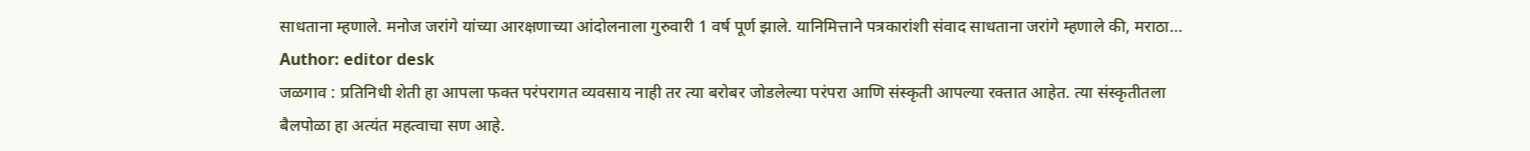साधताना म्हणाले. मनोज जरांगे यांच्या आरक्षणाच्या आंदोलनाला गुरुवारी 1 वर्ष पूर्ण झाले. यानिमित्ताने पत्रकारांशी संवाद साधताना जरांगे म्हणाले की, मराठा…
Author: editor desk
जळगाव : प्रतिनिधी शेती हा आपला फक्त परंपरागत व्यवसाय नाही तर त्या बरोबर जोडलेल्या परंपरा आणि संस्कृती आपल्या रक्तात आहेत. त्या संस्कृतीतला बैलपोळा हा अत्यंत महत्वाचा सण आहे.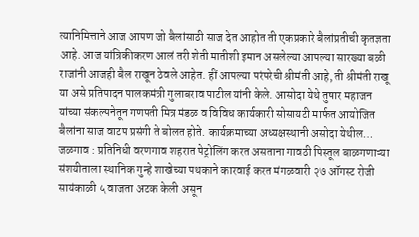त्यानिमित्ताने आज आपण जो बैलांसाठी साज देत आहोत ती एकप्रकारे बैलांप्रतीची कृतज्ञता आहे. आज यांत्रिकीकरण आलं तरी शेती मातीशी इमान असलेल्या आपल्या सारख्या बळी राजांनी आजही बैल राखून ठेवले आहेत. हीं आपल्या परंपरेची श्रीमंती आहे, ती श्रीमंती राखू या असे प्रतिपादन पालकमंत्री गुलाबराव पाटील यांनी केले. आसोदा येथे तुषार महाजन यांच्या संकल्पनेतून गणपती मित्र मंडळ व विविध कार्यकारी सोसायटी मार्फत आयोजित बैलांना साज वाटप प्रसंगी ते बोलत होते. कार्यक्रमाच्या अध्यक्षस्थानी असोदा येथील…
जळगाव : प्रतिनिधी वरणगाव शहरात पेट्रोलिंग करत असताना गावठी पिस्तूल बाळगणाऱ्या संशयीताला स्थानिक गुन्हे शाखेच्या पथकाने कारवाई करत मंगळवारी २७ ऑगस्ट रोजी सायंकाळी ५ वाजता अटक केली असून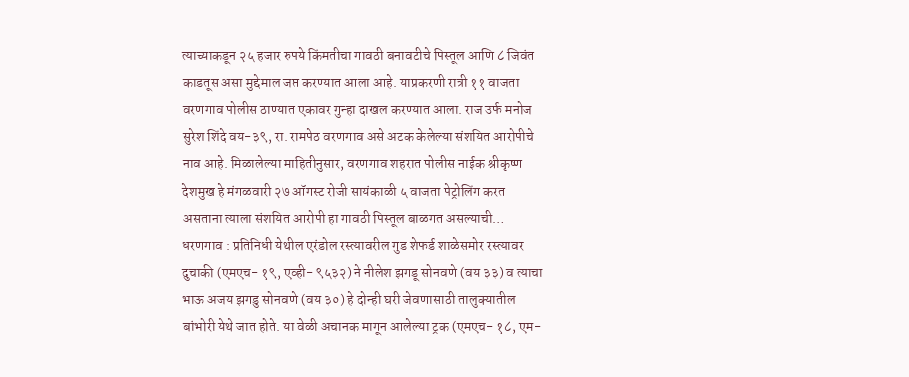त्याच्याकडून २५ हजार रुपये किंमतीचा गावठी बनावटीचे पिस्तूल आणि ८ जिवंत काडतूस असा मुद्देमाल जप्त करण्यात आला आहे. याप्रकरणी रात्री ११ वाजता वरणगाव पोलीस ठाण्यात एकावर गुन्हा दाखल करण्यात आला. राज उर्फ मनोज सुरेश शिंदे वय-३९, रा. रामपेठ वरणगाव असे अटक केलेल्या संशयित आरोपीचे नाव आहे. मिळालेल्या माहितीनुसार, वरणगाव शहरात पोलीस नाईक श्रीकृष्ण देशमुख हे मंगळवारी २७ ऑगस्ट रोजी सायंकाळी ५ वाजता पेट्रोलिंग करत असताना त्याला संशयित आरोपी हा गावठी पिस्तूल बाळगत असल्याची…
धरणगाव : प्रतिनिधी येथील एरंडोल रस्त्यावरील गुड शेफर्ड शाळेसमोर रस्त्यावर दुचाकी (एमएच- १९, एव्ही- ९५३२) ने नीलेश झगडू सोनवणे (वय ३३) व त्याचा भाऊ अजय झगडु सोनवणे (वय ३०) हे दोन्ही घरी जेवणासाठी तालुक्यातील बांभोरी येथे जात होते. या वेळी अचानक मागून आलेल्या ट्रक (एमएच- १८, एम-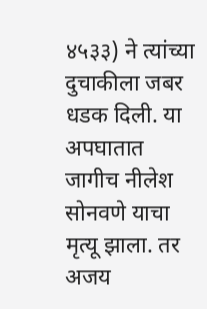४५३३) ने त्यांच्या दुचाकीला जबर धडक दिली. या अपघातात जागीच नीलेश सोनवणे याचा मृत्यू झाला. तर अजय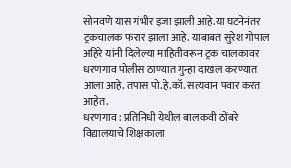सोनवणे यास गंभीर इजा झाली आहे.या घटनेनंतर ट्रकचालक फरार झाला आहे. याबाबत सुरेश गोपाल अहिरे यांनी दिलेल्या माहितीवरून ट्रक चालकावर धरणगाव पोलीस ठाण्यात गुन्हा दाखल करण्यात आला आहे. तपास पो.हे.कॉ. सत्यवान पवार करत आहेत.
धरणगाव : प्रतिनिधी येथील बालकवी ठोंबरे विद्यालयाचे शिक्षकाला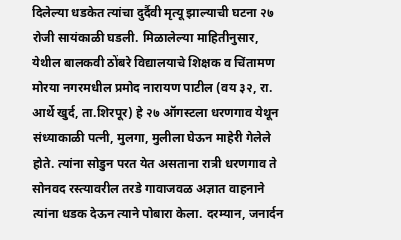दिलेल्या धडकेत त्यांचा दुर्दैवी मृत्यू झाल्याची घटना २७ रोजी सायंकाळी घडली. मिळालेल्या माहितीनुसार, येथील बालकवी ठोंबरे विद्यालयाचे शिक्षक व चिंतामण मोरया नगरमधील प्रमोद नारायण पाटील (वय ३२, रा. आर्थे खुर्द, ता.शिरपूर) हे २७ ऑगस्टला धरणगाव येथून संध्याकाळी पत्नी, मुलगा, मुलीला घेऊन माहेरी गेलेले होते. त्यांना सोडुन परत येत असताना रात्री धरणगाव ते सोनवद रस्त्यावरील तरडे गावाजवळ अज्ञात वाहनाने त्यांना धडक देऊन त्याने पोबारा केला. दरम्यान, जनार्दन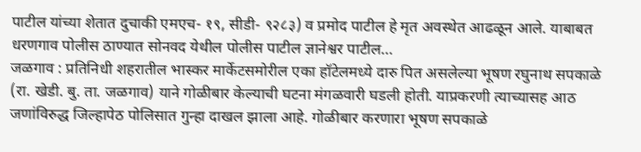पाटील यांच्या शेतात दुचाकी एमएच- १९, सीडी- ९२८३) व प्रमोद पाटील हे मृत अवस्थेत आढळून आले. याबाबत धरणगाव पोलीस ठाण्यात सोनवद येथील पोलीस पाटील ज्ञानेश्वर पाटील…
जळगाव : प्रतिनिधी शहरातील भास्कर मार्केटसमोरील एका हॉटेलमध्ये दारु पित असलेल्या भूषण रघुनाथ सपकाळे (रा. खेडी. बु. ता. जळगाव) याने गोळीबार केल्याची घटना मंगळवारी घडली होती. याप्रकरणी त्याच्यासह आठ जणांविरुद्ध जिल्हापेठ पोलिसात गुन्हा दाखल झाला आहे. गोळीबार करणारा भूषण सपकाळे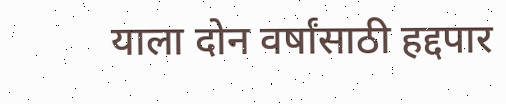याला दोन वर्षांसाठी हद्दपार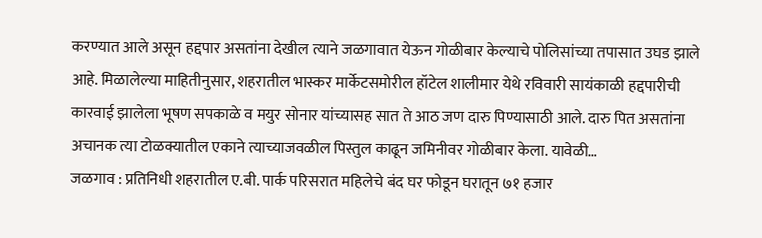करण्यात आले असून हद्दपार असतांना देखील त्याने जळगावात येऊन गोळीबार केल्याचे पोलिसांच्या तपासात उघड झाले आहे. मिळालेल्या माहितीनुसार, शहरातील भास्कर मार्केटसमोरील हॉटेल शालीमार येथे रविवारी सायंकाळी हद्दपारीची कारवाई झालेला भूषण सपकाळे व मयुर सोनार यांच्यासह सात ते आठ जण दारु पिण्यासाठी आले. दारु पित असतांना अचानक त्या टोळक्यातील एकाने त्याच्याजवळील पिस्तुल काढून जमिनीवर गोळीबार केला. यावेळी…
जळगाव : प्रतिनिधी शहरातील ए.बी. पार्क परिसरात महिलेचे बंद घर फोडून घरातून ७१ हजार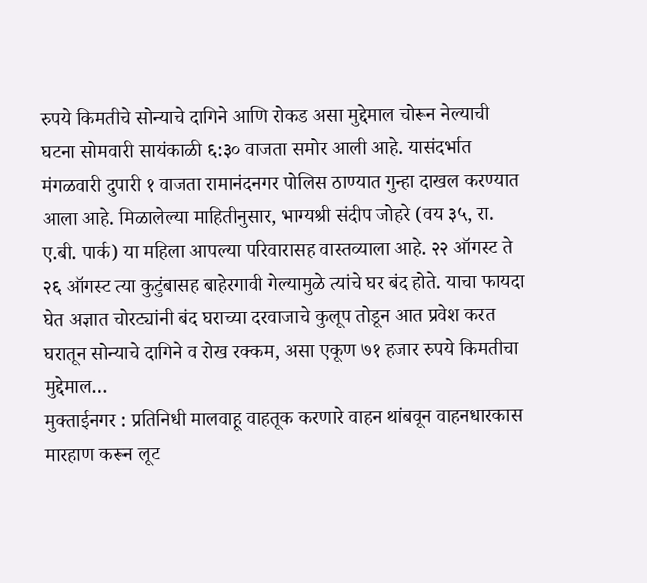रुपये किमतीचे सोन्याचे दागिने आणि रोकड असा मुद्देमाल चोरून नेल्याची घटना सोमवारी सायंकाळी ६:३० वाजता समोर आली आहे. यासंदर्भात मंगळवारी दुपारी १ वाजता रामानंदनगर पोलिस ठाण्यात गुन्हा दाखल करण्यात आला आहे. मिळालेल्या माहितीनुसार, भाग्यश्री संदीप जोहरे (वय ३५, रा. ए.बी. पार्क) या महिला आपल्या परिवारासह वास्तव्याला आहे. २२ ऑगस्ट ते २६ ऑगस्ट त्या कुटुंबासह बाहेरगावी गेल्यामुळे त्यांचे घर बंद होते. याचा फायदा घेत अज्ञात चोरट्यांनी बंद घराच्या दरवाजाचे कुलूप तोडून आत प्रवेश करत घरातून सोन्याचे दागिने व रोख रक्कम, असा एकूण ७१ हजार रुपये किमतीचा मुद्देमाल…
मुक्ताईनगर : प्रतिनिधी मालवाहू वाहतूक करणारे वाहन थांबवून वाहनधारकास मारहाण करून लूट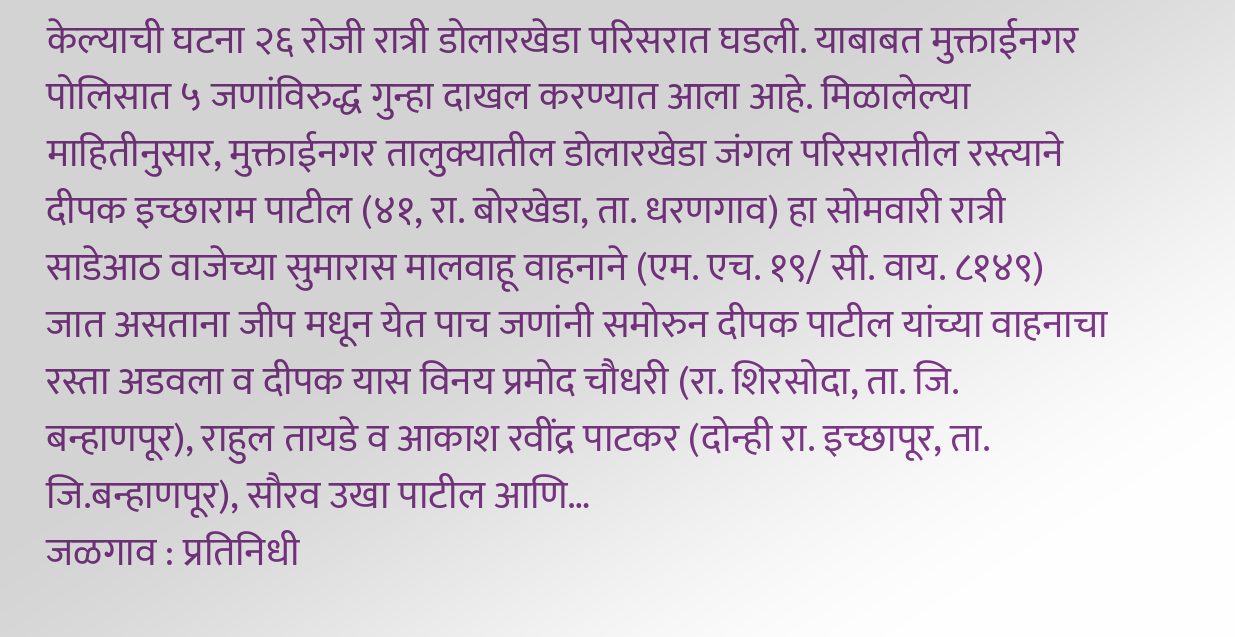केल्याची घटना २६ रोजी रात्री डोलारखेडा परिसरात घडली. याबाबत मुक्ताईनगर पोलिसात ५ जणांविरुद्ध गुन्हा दाखल करण्यात आला आहे. मिळालेल्या माहितीनुसार, मुक्ताईनगर तालुक्यातील डोलारखेडा जंगल परिसरातील रस्त्याने दीपक इच्छाराम पाटील (४१, रा. बोरखेडा, ता. धरणगाव) हा सोमवारी रात्री साडेआठ वाजेच्या सुमारास मालवाहू वाहनाने (एम. एच. १९/ सी. वाय. ८१४९) जात असताना जीप मधून येत पाच जणांनी समोरुन दीपक पाटील यांच्या वाहनाचा रस्ता अडवला व दीपक यास विनय प्रमोद चौधरी (रा. शिरसोदा, ता. जि. बन्हाणपूर), राहुल तायडे व आकाश रवींद्र पाटकर (दोन्ही रा. इच्छापूर, ता. जि.बन्हाणपूर), सौरव उखा पाटील आणि…
जळगाव : प्रतिनिधी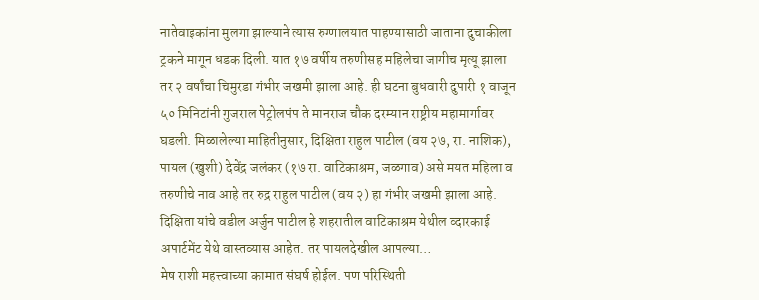नातेवाइकांना मुलगा झाल्याने त्यास रुग्णालयात पाहण्यासाठी जाताना दुचाकीला ट्रकने मागून धडक दिली. यात १७ वर्षीय तरुणीसह महिलेचा जागीच मृत्यू झाला तर २ वर्षांचा चिमुरडा गंभीर जखमी झाला आहे. ही घटना बुधवारी दुपारी १ वाजून ५० मिनिटांनी गुजराल पेट्रोलपंप ते मानराज चौक दरम्यान राष्ट्रीय महामार्गावर घडली. मिळालेल्या माहितीनुसार, दिक्षिता राहुल पाटील (वय २७, रा. नाशिक), पायल (खुशी) देवेंद्र जलंकर (१७ रा. वाटिकाश्रम, जळगाव) असे मयत महिला व तरुणीचे नाव आहे तर रुद्र राहुल पाटील (वय २) हा गंभीर जखमी झाला आहे. दिक्षिता यांचे वडील अर्जुन पाटील हे शहरातील वाटिकाश्रम येथील व्दारकाई अपार्टमेंट येथे वास्तव्यास आहेत. तर पायलदेखील आपल्या…
मेष राशी महत्त्वाच्या कामात संघर्ष होईल. पण परिस्थिती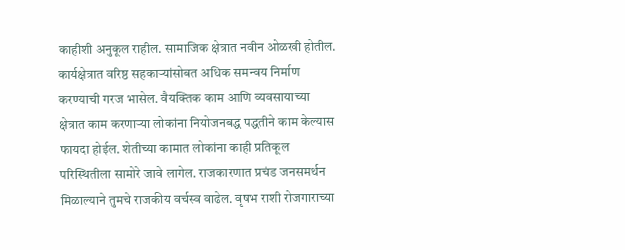काहीशी अनुकूल राहील. सामाजिक क्षेत्रात नवीन ओळखी होतील. कार्यक्षेत्रात वरिष्ठ सहकाऱ्यांसोबत अधिक समन्वय निर्माण करण्याची गरज भासेल. वैयक्तिक काम आणि व्यवसायाच्या क्षेत्रात काम करणाऱ्या लोकांना नियोजनबद्ध पद्धतीने काम केल्यास फायदा होईल. शेतीच्या कामात लोकांना काही प्रतिकूल परिस्थितीला सामोरे जावे लागेल. राजकारणात प्रचंड जनसमर्थन मिळाल्याने तुमचे राजकीय वर्चस्व वाढेल. वृषभ राशी रोजगाराच्या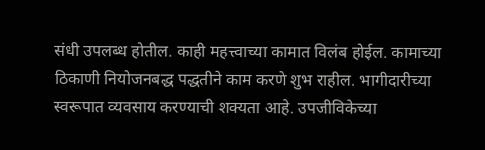संधी उपलब्ध होतील. काही महत्त्वाच्या कामात विलंब होईल. कामाच्या ठिकाणी नियोजनबद्ध पद्धतीने काम करणे शुभ राहील. भागीदारीच्या स्वरूपात व्यवसाय करण्याची शक्यता आहे. उपजीविकेच्या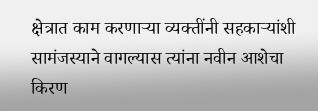क्षेत्रात काम करणाऱ्या व्यक्तींनी सहकाऱ्यांशी सामंजस्याने वागल्यास त्यांना नवीन आशेचा किरण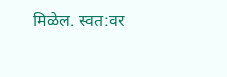मिळेल. स्वत:वर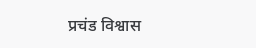प्रचंड विश्वास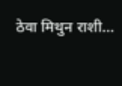ठेवा मिथुन राशी…